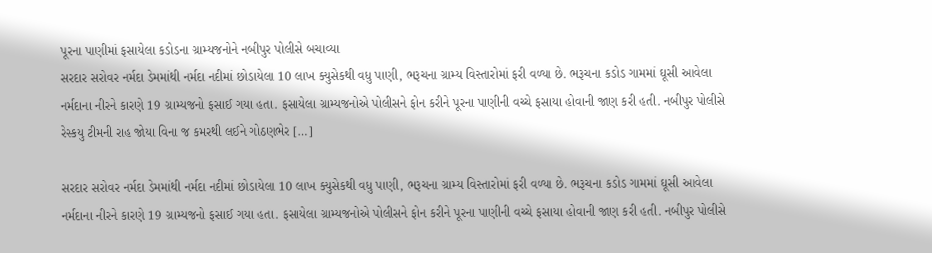પૂરના પાણીમાં ફસાયેલા કડોડના ગ્રામ્યજનોને નબીપુર પોલીસે બચાવ્યા
સરદાર સરોવર નર્મદા ડેમમાંથી નર્મદા નદીમાં છોડાયેલા 10 લાખ ક્યુસેકથી વધુ પાણી, ભરૂચના ગ્રામ્ય વિસ્તારોમાં ફરી વળ્યા છે. ભરૂચના કડોડ ગામમાં ઘૂસી આવેલા નર્મદાના નીરને કારણે 19 ગ્રામ્યજનો ફસાઈ ગયા હતા. ફસાયેલા ગ્રામ્યજનોએ પોલીસને ફોન કરીને પૂરના પાણીની વચ્ચે ફસાયા હોવાની જાણ કરી હતી. નબીપુર પોલીસે રેસ્કયુ ટીમની રાહ જોયા વિના જ કમરથી લઈને ગોઠણભેર […]

સરદાર સરોવર નર્મદા ડેમમાંથી નર્મદા નદીમાં છોડાયેલા 10 લાખ ક્યુસેકથી વધુ પાણી, ભરૂચના ગ્રામ્ય વિસ્તારોમાં ફરી વળ્યા છે. ભરૂચના કડોડ ગામમાં ઘૂસી આવેલા નર્મદાના નીરને કારણે 19 ગ્રામ્યજનો ફસાઈ ગયા હતા. ફસાયેલા ગ્રામ્યજનોએ પોલીસને ફોન કરીને પૂરના પાણીની વચ્ચે ફસાયા હોવાની જાણ કરી હતી. નબીપુર પોલીસે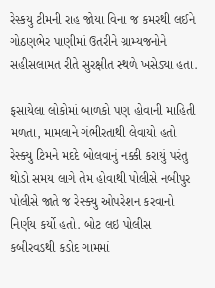રેસ્કયુ ટીમની રાહ જોયા વિના જ કમરથી લઈને ગોઠણભેર પાણીમાં ઉતરીને ગ્રામ્યજનોને સહીસલામત રીતે સુરક્ષીત સ્થળે ખસેડ્યા હતા.

ફસાયેલા લોકોમાં બાળકો પણ હોવાની માહિતી મળતા, મામલાને ગંભીરતાથી લેવાયો હતો રેસ્ક્યુ ટિમને મદદે બોલવાનું નક્કી કરાયું પરંતુ થોડો સમય લાગે તેમ હોવાથી પોલીસે નબીપુર પોલીસે જાતે જ રેસ્ક્યુ ઓપરેશન કરવાનો નિર્ણય કર્યો હતો. બોટ લઇ પોલીસ કબીરવડથી કડોદ ગામમાં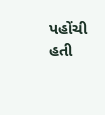પહોંચી હતી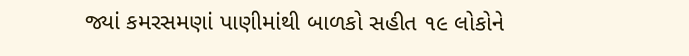જ્યાં કમરસમણાં પાણીમાંથી બાળકો સહીત ૧૯ લોકોને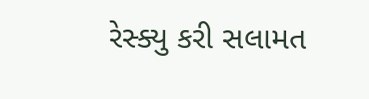રેસ્ક્યુ કરી સલામત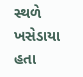સ્થળે ખસેડાયા હતા